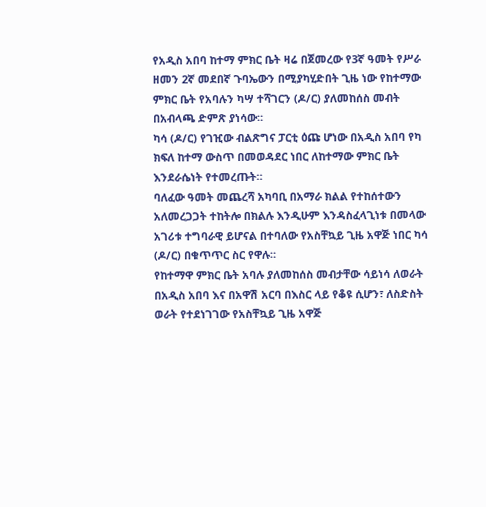የአዲስ አበባ ከተማ ምክር ቤት ዛሬ በጀመረው የ3ኛ ዓመት የሥራ ዘመን 2ኛ መደበኛ ጉባኤውን በሚያካሂድበት ጊዜ ነው የከተማው ምክር ቤት የአባሉን ካሣ ተሻገርን (ዶ/ር) ያለመከሰስ መብት በአብላጫ ድምጽ ያነሳው።
ካሳ (ዶ/ር) የገዢው ብልጽግና ፓርቲ ዕጩ ሆነው በአዲስ አበባ የካ ክፍለ ከተማ ውስጥ በመወዳደር ነበር ለከተማው ምክር ቤት እንደራሴነት የተመረጡት።
ባለፈው ዓመት መጨረሻ አካባቢ በአማራ ክልል የተከሰተውን አለመረጋጋት ተከትሎ በክልሉ እንዲሁም እንዳስፈላጊነቱ በመላው አገሪቱ ተግባራዊ ይሆናል በተባለው የአስቸኳይ ጊዜ አዋጅ ነበር ካሳ (ዶ/ር) በቁጥጥር ስር የዋሉ።
የከተማዋ ምክር ቤት አባሉ ያለመከሰስ መብታቸው ሳይነሳ ለወራት በአዲስ አበባ እና በአዋሽ አርባ በእስር ላይ የቆዩ ሲሆን፣ ለስድስት ወራት የተደነገገው የአስቸኳይ ጊዜ አዋጅ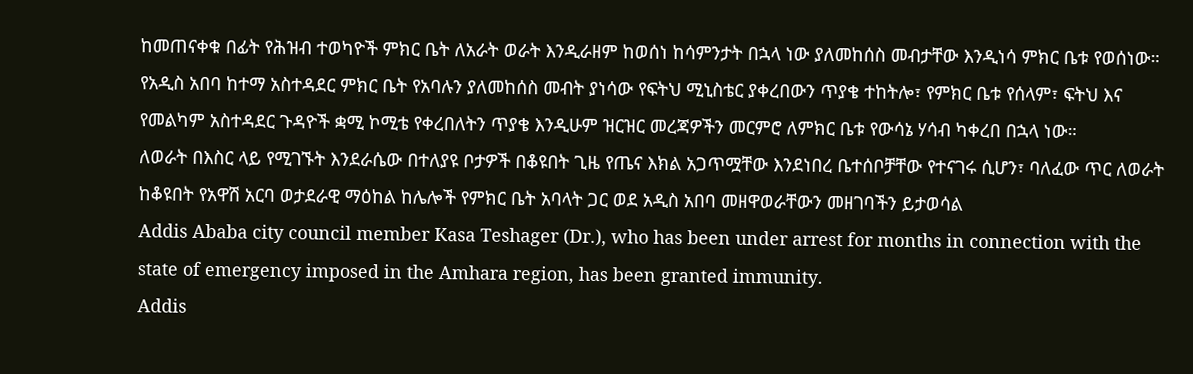ከመጠናቀቁ በፊት የሕዝብ ተወካዮች ምክር ቤት ለአራት ወራት እንዲራዘም ከወሰነ ከሳምንታት በኋላ ነው ያለመከሰስ መብታቸው እንዲነሳ ምክር ቤቱ የወሰነው።
የአዲስ አበባ ከተማ አስተዳደር ምክር ቤት የአባሉን ያለመከሰስ መብት ያነሳው የፍትህ ሚኒስቴር ያቀረበውን ጥያቄ ተከትሎ፣ የምክር ቤቱ የሰላም፣ ፍትህ እና የመልካም አስተዳደር ጉዳዮች ቋሚ ኮሚቴ የቀረበለትን ጥያቄ እንዲሁም ዝርዝር መረጃዎችን መርምሮ ለምክር ቤቱ የውሳኔ ሃሳብ ካቀረበ በኋላ ነው።
ለወራት በእስር ላይ የሚገኙት እንደራሴው በተለያዩ ቦታዎች በቆዩበት ጊዜ የጤና እክል አጋጥሟቸው እንደነበረ ቤተሰቦቻቸው የተናገሩ ሲሆን፣ ባለፈው ጥር ለወራት ከቆዩበት የአዋሽ አርባ ወታደራዊ ማዕከል ከሌሎች የምክር ቤት አባላት ጋር ወደ አዲስ አበባ መዘዋወራቸውን መዘገባችን ይታወሳል
Addis Ababa city council member Kasa Teshager (Dr.), who has been under arrest for months in connection with the state of emergency imposed in the Amhara region, has been granted immunity.
Addis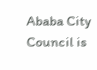Ababa City Council is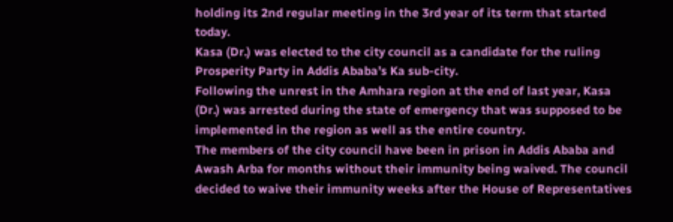holding its 2nd regular meeting in the 3rd year of its term that started today.
Kasa (Dr.) was elected to the city council as a candidate for the ruling Prosperity Party in Addis Ababa’s Ka sub-city.
Following the unrest in the Amhara region at the end of last year, Kasa (Dr.) was arrested during the state of emergency that was supposed to be implemented in the region as well as the entire country.
The members of the city council have been in prison in Addis Ababa and Awash Arba for months without their immunity being waived. The council decided to waive their immunity weeks after the House of Representatives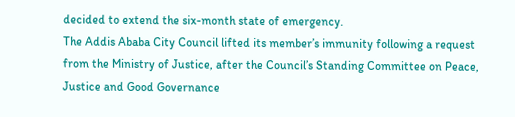decided to extend the six-month state of emergency.
The Addis Ababa City Council lifted its member’s immunity following a request from the Ministry of Justice, after the Council’s Standing Committee on Peace, Justice and Good Governance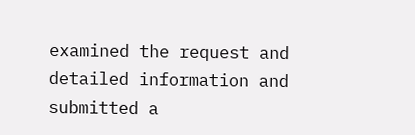examined the request and detailed information and submitted a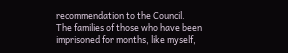recommendation to the Council.
The families of those who have been imprisoned for months, like myself,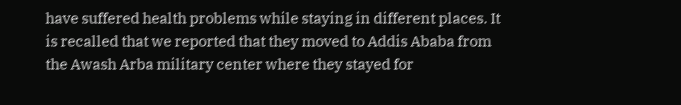have suffered health problems while staying in different places. It is recalled that we reported that they moved to Addis Ababa from the Awash Arba military center where they stayed for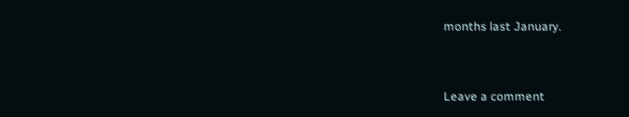months last January.


Leave a comment